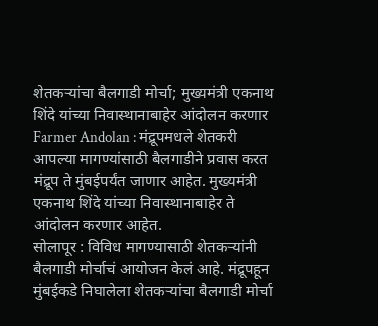शेतकऱ्यांचा बैलगाडी मोर्चा; मुख्यमंत्री एकनाथ शिंदे यांच्या निवास्थानाबाहेर आंदोलन करणार
Farmer Andolan : मंद्रूपमधले शेतकरी आपल्या मागण्यांसाठी बैलगाडीने प्रवास करत मंद्रूप ते मुंबईपर्यंत जाणार आहेत. मुख्यमंत्री एकनाथ शिंदे यांच्या निवास्थानाबाहेर ते आंदोलन करणार आहेत.
सोलापूर : विविध मागण्यासाठी शेतकऱ्यांनी बैलगाडी मोर्चाचं आयोजन केलं आहे. मंद्रूपहून मुंबईकडे निघालेला शेतकऱ्यांचा बैलगाडी मोर्चा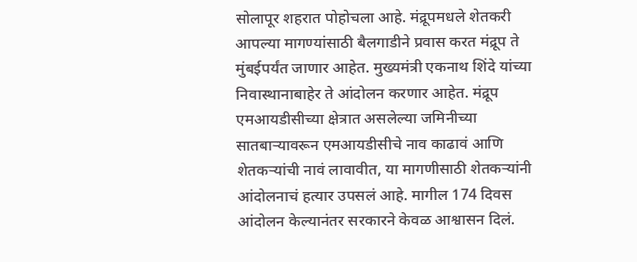सोलापूर शहरात पोहोचला आहे. मंद्रूपमधले शेतकरी आपल्या मागण्यांसाठी बैलगाडीने प्रवास करत मंद्रूप ते मुंबईपर्यंत जाणार आहेत. मुख्यमंत्री एकनाथ शिंदे यांच्या निवास्थानाबाहेर ते आंदोलन करणार आहेत. मंद्रूप एमआयडीसीच्या क्षेत्रात असलेल्या जमिनीच्या सातबाऱ्यावरून एमआयडीसीचे नाव काढावं आणि शेतकऱ्यांची नावं लावावीत, या मागणीसाठी शेतकऱ्यांनी आंदोलनाचं हत्यार उपसलं आहे. मागील 174 दिवस आंदोलन केल्यानंतर सरकारने केवळ आश्वासन दिलं.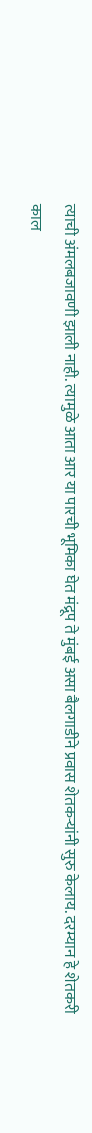त्याची अंमलबजावणी झाली नाही. त्यामुळे आता आर या पारची भूमिका घेत मंद्रूप ते मुंबई असा बैलगाडीने प्रवास शेतकऱ्यांनी सुरु केलाय. दरम्यान हे शेतकरी काल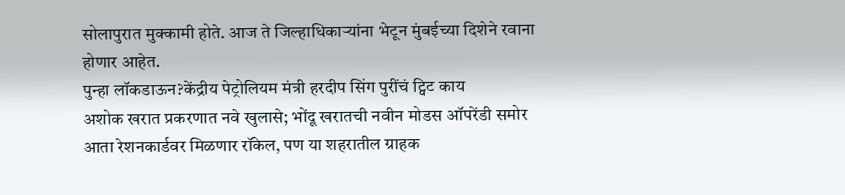सोलापुरात मुक्कामी होते. आज ते जिल्हाधिकाऱ्यांना भेटून मुंबईच्या दिशेने रवाना होणार आहेत.
पुन्हा लॉकडाऊन?केंद्रीय पेट्रोलियम मंत्री हरदीप सिंग पुरींचं ट्विट काय
अशोक खरात प्रकरणात नवे खुलासे; भोंदू खरातची नवीन मोडस ऑपरेंडी समोर
आता रेशनकार्डवर मिळणार रॉकेल, पण या शहरातील ग्राहक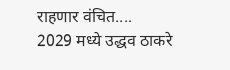राहणार वंचित....
2029 मध्ये उद्धव ठाकरे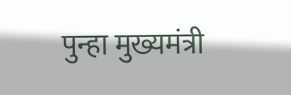पुन्हा मुख्यमंत्री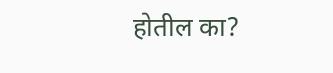होतील का?